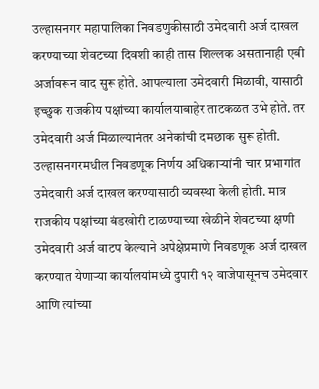उल्हासनगर महापालिका निवडणुकीसाठी उमेदवारी अर्ज दाखल करण्याच्या शेवटच्या दिवशी काही तास शिल्लक असतानाही एबी अर्जावरून वाद सुरू होते. आपल्याला उमेदवारी मिळावी, यासाठी इच्छुक राजकीय पक्षांच्या कार्यालयाबाहेर ताटकळत उभे होते. तर उमेदवारी अर्ज मिळाल्यानंतर अनेकांची दमछाक सुरू होती.
उल्हासनगरमधील निवडणूक निर्णय अधिकाऱ्यांनी चार प्रभागांत उमेदवारी अर्ज दाखल करण्यासाठी व्यवस्था केली होती. मात्र राजकीय पक्षांच्या बंडखोरी टाळण्याच्या खेळीने शेवटच्या क्षणी उमेदवारी अर्ज वाटप केल्याने अपेक्षेप्रमाणे निवडणूक अर्ज दाखल करण्यात येणाऱ्या कार्यालयांमध्ये दुपारी १२ वाजेपासूनच उमेदवार आणि त्यांच्या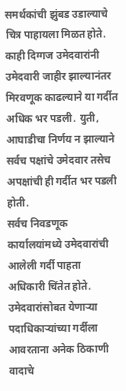समर्थकांची झुंबड उडाल्याचे चित्र पाहायला मिळत होते. काही दिग्गज उमेदवारांनी उमेदवारी जाहीर झाल्यानंतर मिरवणूक काढल्याने या गर्दीत अधिक भर पडली. युती, आघाडीचा निर्णय न झाल्याने सर्वच पक्षांचे उमेदवार तसेच अपक्षांची ही गर्दीत भर पडली होती.
सर्वच निवडणूक कार्यालयांमध्ये उमेदवारांची आलेली गर्दी पाहता अधिकारी चिंतेत होते. उमेदवारांसोबत येणाऱ्या पदाधिकाऱ्यांच्या गर्दीला आवरताना अनेक ठिकाणी वादाचे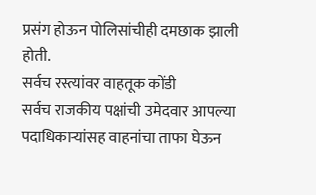प्रसंग होऊन पोलिसांचीही दमछाक झाली होती.
सर्वच रस्त्यांवर वाहतूक कोंडी
सर्वच राजकीय पक्षांची उमेदवार आपल्या पदाधिकाऱ्यांसह वाहनांचा ताफा घेऊन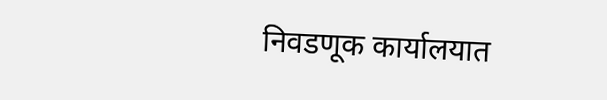निवडणूक कार्यालयात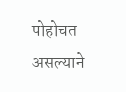पोहोचत असल्याने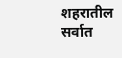शहरातील सर्वात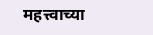महत्त्वाच्या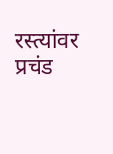रस्त्यांवर प्रचंड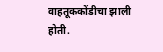वाहतूककोंडीचा झाली होती.